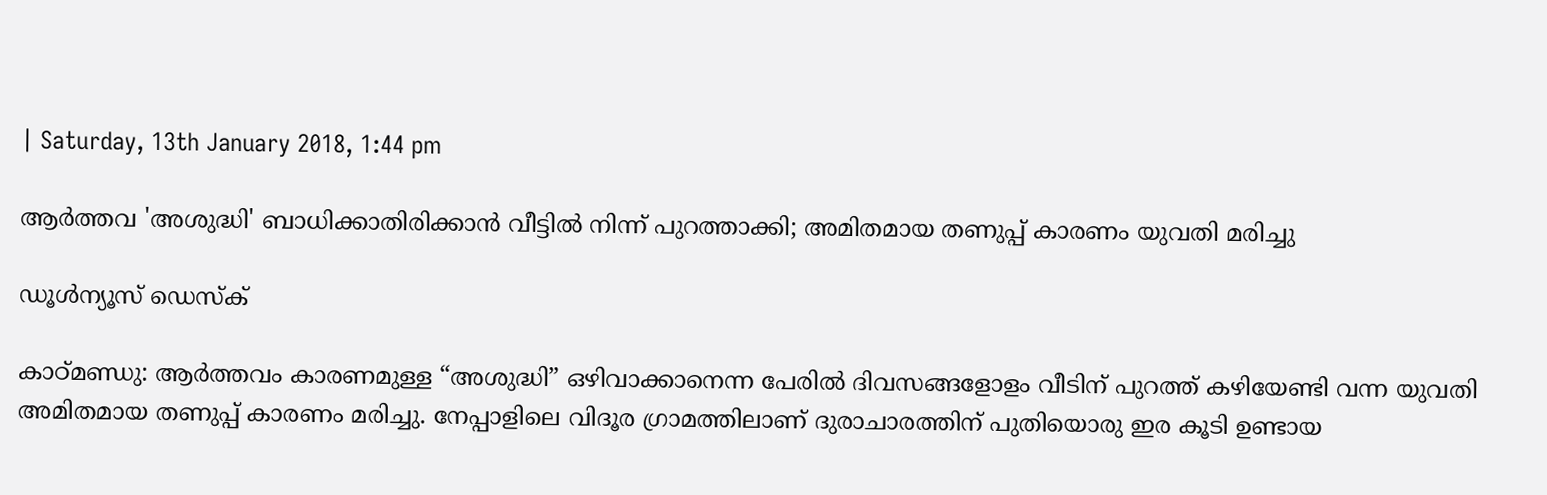| Saturday, 13th January 2018, 1:44 pm

ആര്‍ത്തവ 'അശുദ്ധി' ബാധിക്കാതിരിക്കാന്‍ വീട്ടില്‍ നിന്ന് പുറത്താക്കി; അമിതമായ തണുപ്പ് കാരണം യുവതി മരിച്ചു

ഡൂള്‍ന്യൂസ് ഡെസ്‌ക്

കാഠ്മണ്ഡു: ആര്‍ത്തവം കാരണമുള്ള “അശുദ്ധി” ഒഴിവാക്കാനെന്ന പേരില്‍ ദിവസങ്ങളോളം വീടിന് പുറത്ത് കഴിയേണ്ടി വന്ന യുവതി അമിതമായ തണുപ്പ് കാരണം മരിച്ചു. നേപ്പാളിലെ വിദൂര ഗ്രാമത്തിലാണ് ദുരാചാരത്തിന് പുതിയൊരു ഇര കൂടി ഉണ്ടായ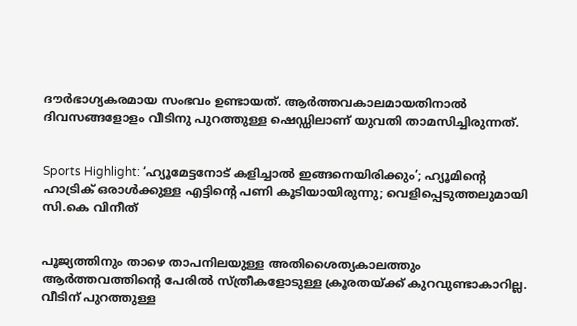ദൗര്‍ഭാഗ്യകരമായ സംഭവം ഉണ്ടായത്. ആര്‍ത്തവകാലമായതിനാല്‍ ദിവസങ്ങളോളം വീടിനു പുറത്തുള്ള ഷെഡ്ഡിലാണ് യുവതി താമസിച്ചിരുന്നത്.


Sports Highlight: ‘ഹ്യൂമേട്ടനോട് കളിച്ചാല്‍ ഇങ്ങനെയിരിക്കും’; ഹ്യൂമിന്റെ ഹാട്രിക് ഒരാള്‍ക്കുള്ള എട്ടിന്റെ പണി കൂടിയായിരുന്നു; വെളിപ്പെടുത്തലുമായി സി.കെ വിനീത്


പൂജ്യത്തിനും താഴെ താപനിലയുള്ള അതിശൈത്യകാലത്തും ആര്‍ത്തവത്തിന്റെ പേരില്‍ സ്ത്രീകളോടുള്ള ക്രൂരതയ്ക്ക് കുറവുണ്ടാകാറില്ല. വീടിന് പുറത്തുള്ള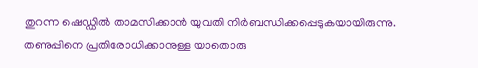തുറന്ന ഷെഡ്ഡില്‍ താമസിക്കാന്‍ യുവതി നിര്‍ബന്ധിക്കപ്പെടുകയായിരുന്നു. തണുപ്പിനെ പ്രതിരോധിക്കാനുള്ള യാതൊരു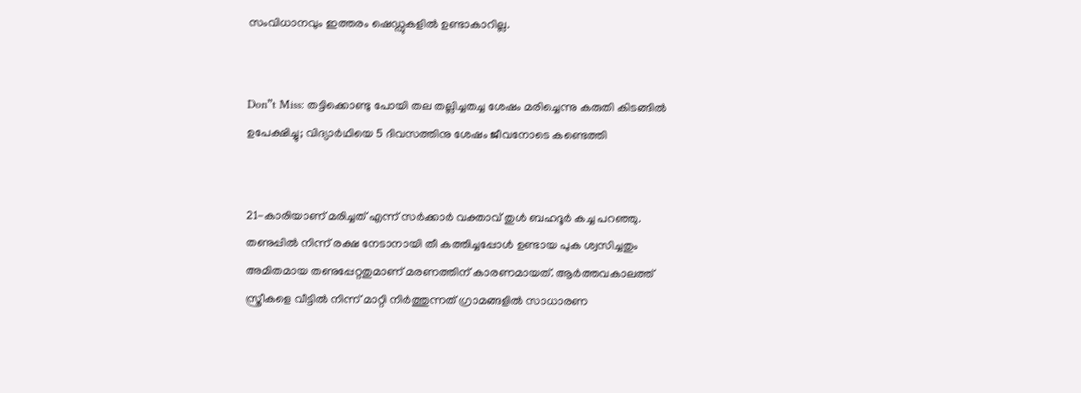സംവിധാനവും ഇത്തരം ഷെഡ്ഡുകളില്‍ ഉണ്ടാകാറില്ല.


Don”t Miss: തട്ടിക്കൊണ്ടു പോയി തല തല്ലിച്ചതച്ച ശേഷം മരിച്ചെന്നു കരുതി കിടങ്ങില്‍ ഉപേക്ഷിച്ചു; വിദ്യാര്‍ഥിയെ 5 ദിവസത്തിനു ശേഷം ജീവനോടെ കണ്ടെത്തി


21-കാരിയാണ് മരിച്ചത് എന്ന് സര്‍ക്കാര്‍ വക്താവ് തുള്‍ ബഹദൂര്‍ കച്ച പറഞ്ഞു. തണുപ്പില്‍ നിന്ന് രക്ഷ നേടാനായി തീ കത്തിച്ചപ്പോള്‍ ഉണ്ടായ പുക ശ്വസിച്ചതും അമിതമായ തണുപ്പേറ്റതുമാണ് മരണത്തിന് കാരണമായത്. ആര്‍ത്തവകാലത്ത് സ്ത്രീകളെ വീട്ടില്‍ നിന്ന് മാറ്റി നിര്‍ത്തുന്നത് ഗ്രാമങ്ങളില്‍ സാധാരണ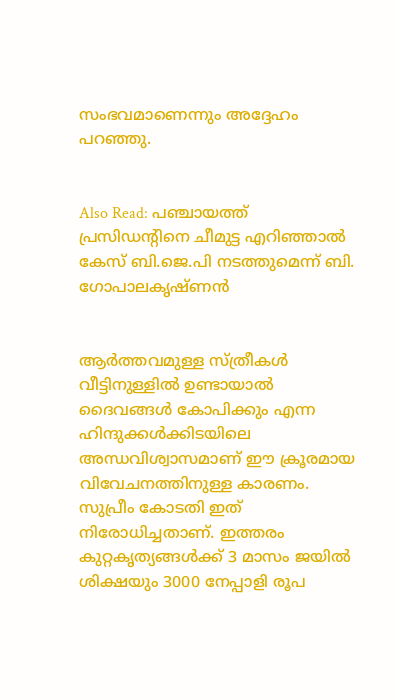സംഭവമാണെന്നും അദ്ദേഹം പറഞ്ഞു.


Also Read: പഞ്ചായത്ത് പ്രസിഡന്റിനെ ചീമുട്ട എറിഞ്ഞാല്‍ കേസ് ബി.ജെ.പി നടത്തുമെന്ന് ബി. ഗോപാലകൃഷ്ണന്‍


ആര്‍ത്തവമുള്ള സ്ത്രീകള്‍ വീട്ടിനുള്ളില്‍ ഉണ്ടായാല്‍ ദൈവങ്ങള്‍ കോപിക്കും എന്ന ഹിന്ദുക്കള്‍ക്കിടയിലെ അന്ധവിശ്വാസമാണ് ഈ ക്രൂരമായ വിവേചനത്തിനുള്ള കാരണം. സുപ്രീം കോടതി ഇത് നിരോധിച്ചതാണ്. ഇത്തരം കുറ്റകൃത്യങ്ങള്‍ക്ക് 3 മാസം ജയില്‍ ശിക്ഷയും 3000 നേപ്പാളി രൂപ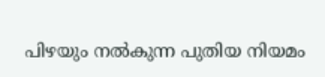പിഴയും നല്‍കുന്ന പുതിയ നിയമം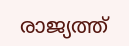രാജ്യത്ത്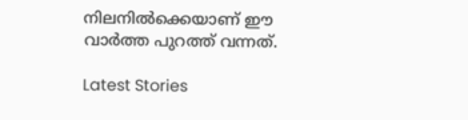നിലനില്‍ക്കെയാണ് ഈ വാര്‍ത്ത പുറത്ത് വന്നത്.

Latest Stories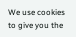We use cookies to give you the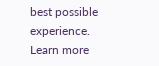best possible experience. Learn more